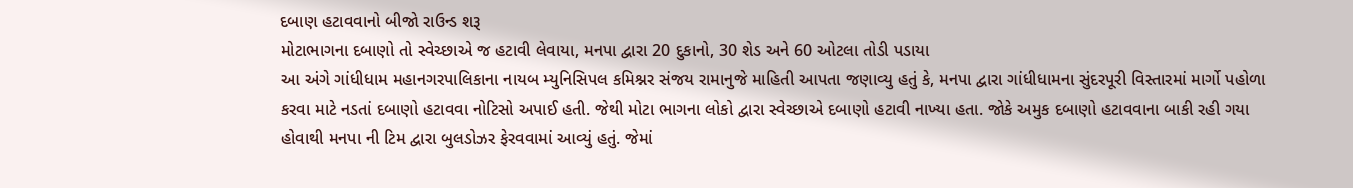દબાણ હટાવવાનો બીજો રાઉન્ડ શરૂ
મોટાભાગના દબાણો તો સ્વેચ્છાએ જ હટાવી લેવાયા, મનપા દ્વારા 20 દુકાનો, 30 શેડ અને 60 ઓટલા તોડી પડાયા
આ અંગે ગાંધીધામ મહાનગરપાલિકાના નાયબ મ્યુનિસિપલ કમિશ્નર સંજય રામાનુજે માહિતી આપતા જણાવ્યુ હતું કે, મનપા દ્વારા ગાંધીધામના સુંદરપૂરી વિસ્તારમાં માર્ગો પહોળા કરવા માટે નડતાં દબાણો હટાવવા નોટિસો અપાઈ હતી. જેથી મોટા ભાગના લોકો દ્વારા સ્વેચ્છાએ દબાણો હટાવી નાખ્યા હતા. જોકે અમુક દબાણો હટાવવાના બાકી રહી ગયા હોવાથી મનપા ની ટિમ દ્વારા બુલડોઝર ફેરવવામાં આવ્યું હતું. જેમાં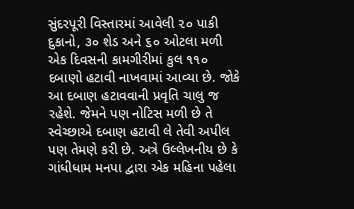સુંદરપૂરી વિસ્તારમાં આવેલી ૨૦ પાકી દુકાનો, ૩૦ શેડ અને ૬૦ ઓટલા મળી એક દિવસની કામગીરીમાં કુલ ૧૧૦ દબાણો હટાવી નાખવામાં આવ્યા છે. જોકે આ દબાણ હટાવવાની પ્રવૃતિ ચાલુ જ રહેશે. જેમને પણ નોટિસ મળી છે તે સ્વેચ્છાએ દબાણ હટાવી લે તેવી અપીલ પણ તેમણે કરી છે. અત્રે ઉલ્લેખનીય છે કે ગાંધીધામ મનપા દ્વારા એક મહિના પહેલા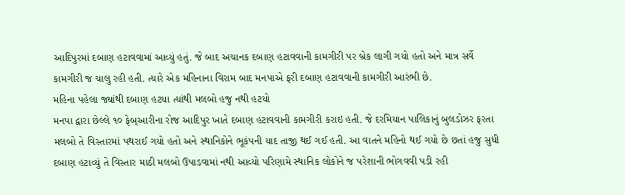આદિપુરમાં દબાણ હટાવવામાં આવ્યું હતું. જે બાદ અચાનક દબાણ હટાવવાની કામગીરી પર બ્રેક લાગી ગયો હતો અને માત્ર સર્વે કામગીરી જ ચાલુ રહી હતી. ત્યારે એક મહિનાના વિરામ બાદ મનપાએ ફરી દબાણ હટાવવાની કામગીરી આરંભી છે.
મહિના પહેલા જ્યાંથી દબાણ હટયા ત્યાંથી મલબો હજુ નથી હટયો
મનપા દ્વારા છેલ્લે ૧૦ ફેબ્આરીના રોજ આદિપુર ખાતે દબાણ હટાવવાની કામગીરી કરાઇ હતી. જે દરમિયાન પાલિકાનું બુલડોઝર ફરતા મલબો તે વિસ્તારમાં પથરાઈ ગયો હતો અને સ્થાનિકોને ભૂકંપની યાદ તાજી થઈ ગઈ હતી. આ વાતને મહિનો થઈ ગયો છે છતાં હજુ સુધી દબાણ હટાવ્યું તે વિસ્તાર માઠી મલબો ઉપાડવામાં નથી આવ્યો પરિણામે સ્થાનિક લોકોને જ પરેશાની ભોગવવી પડી રહી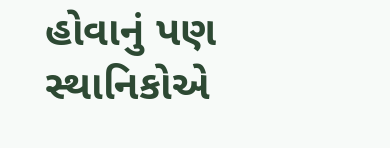હોવાનું પણ સ્થાનિકોએ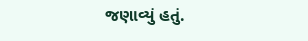જણાવ્યું હતું.